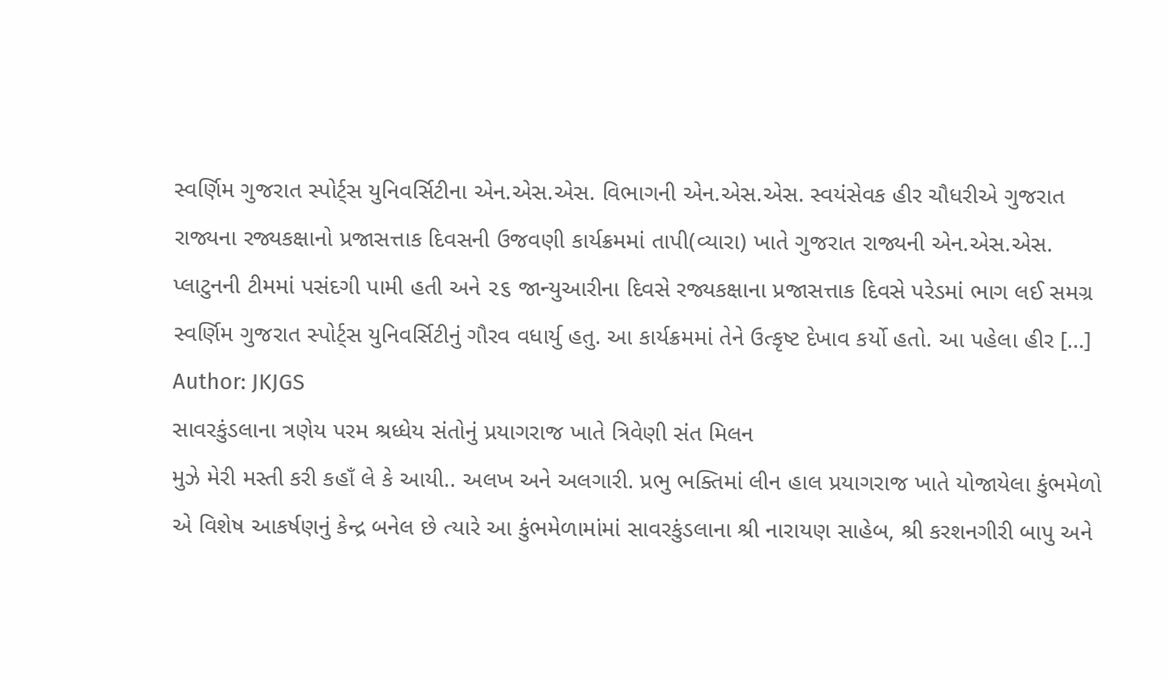સ્વર્ણિમ ગુજરાત સ્પોર્ટ્સ યુનિવર્સિટીના એન.એસ.એસ. વિભાગની એન.એસ.એસ. સ્વયંસેવક હીર ચૌધરીએ ગુજરાત રાજ્યના રજ્યકક્ષાનો પ્રજાસત્તાક દિવસની ઉજવણી કાર્યક્રમમાં તાપી(વ્યારા) ખાતે ગુજરાત રાજ્યની એન.એસ.એસ. પ્લાટુનની ટીમમાં પસંદગી પામી હતી અને ૨૬ જાન્યુઆરીના દિવસે રજ્યકક્ષાના પ્રજાસત્તાક દિવસે પરેડમાં ભાગ લઈ સમગ્ર સ્વર્ણિમ ગુજરાત સ્પોર્ટ્સ યુનિવર્સિટીનું ગૌરવ વધાર્યુ હતુ. આ કાર્યક્રમમાં તેને ઉત્કૃષ્ટ દેખાવ કર્યો હતો. આ પહેલા હીર […]
Author: JKJGS
સાવરકુંડલાના ત્રણેય પરમ શ્રધ્ધેય સંતોનું પ્રયાગરાજ ખાતે ત્રિવેણી સંત મિલન
મુઝે મેરી મસ્તી કરી કહાઁ લે કે આયી.. અલખ અને અલગારી. પ્રભુ ભક્તિમાં લીન હાલ પ્રયાગરાજ ખાતે યોજાયેલા કુંભમેળો એ વિશેષ આકર્ષણનું કેન્દ્ર બનેલ છે ત્યારે આ કુંભમેળામાંમાં સાવરકુંડલાના શ્રી નારાયણ સાહેબ, શ્રી કરશનગીરી બાપુ અને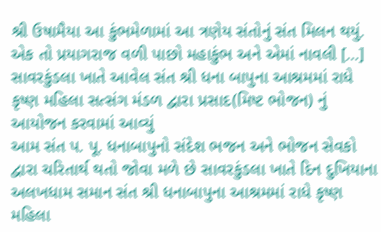શ્રી ઉષામૈયા આ કુંભમેળામાં આ ત્રણેય સંતોનું સંત મિલન થયું. એક તો પ્રયાગરાજ વળી પાછો મહાકુંભ અને એમાં નાવલી […]
સાવરકુંડલા ખાતે આવેલ સંત શ્રી ધના બાપુના આશ્રમમાં રાધે કૃષ્ણ મહિલા સત્સંગ મંડળ દ્વારા પ્રસાદ(મિષ્ટ ભોજન) નું આયોજન કરવામાં આવ્યું
આમ સંત પ. પૂ. ધનાબાપુનો સંદેશ ભજન અને ભોજન સેવકો દ્વારા ચરિતાર્થ થતો જોવા મળે છે સાવરકુંડલા ખાતે દિન દુખિયાના અલખધામ સમાન સંત શ્રી ધનાબાપુના આશ્રમમાં રાધે કૃષ્ણ મહિલા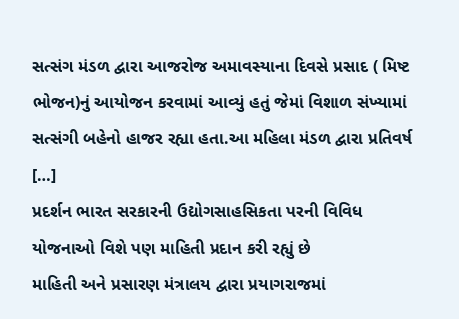સત્સંગ મંડળ દ્વારા આજરોજ અમાવસ્યાના દિવસે પ્રસાદ ( મિષ્ટ ભોજન)નું આયોજન કરવામાં આવ્યું હતું જેમાં વિશાળ સંખ્યામાં સત્સંગી બહેનો હાજર રહ્યા હતા.આ મહિલા મંડળ દ્વારા પ્રતિવર્ષ […]
પ્રદર્શન ભારત સરકારની ઉદ્યોગસાહસિકતા પરની વિવિધ યોજનાઓ વિશે પણ માહિતી પ્રદાન કરી રહ્યું છે
માહિતી અને પ્રસારણ મંત્રાલય દ્વારા પ્રયાગરાજમાં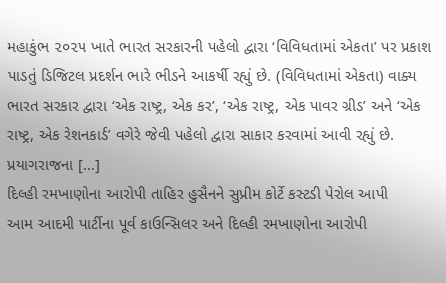મહાકુંભ ૨૦૨૫ ખાતે ભારત સરકારની પહેલો દ્વારા ‘વિવિધતામાં એકતા’ પર પ્રકાશ પાડતું ડિજિટલ પ્રદર્શન ભારે ભીડને આકર્ષી રહ્યું છે. (વિવિધતામાં એકતા) વાક્ય ભારત સરકાર દ્વારા ‘એક રાષ્ટ્ર, એક કર’, ‘એક રાષ્ટ્ર, એક પાવર ગ્રીડ’ અને ‘એક રાષ્ટ્ર, એક રેશનકાર્ડ’ વગેરે જેવી પહેલો દ્વારા સાકાર કરવામાં આવી રહ્યું છે. પ્રયાગરાજના […]
દિલ્હી રમખાણોના આરોપી તાહિર હુસૈનને સુપ્રીમ કોર્ટે કસ્ટડી પેરોલ આપી
આમ આદમી પાર્ટીના પૂર્વ કાઉન્સિલર અને દિલ્હી રમખાણોના આરોપી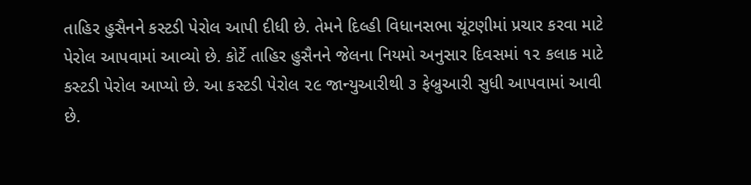તાહિર હુસૈનને કસ્ટડી પેરોલ આપી દીધી છે. તેમને દિલ્હી વિધાનસભા ચૂંટણીમાં પ્રચાર કરવા માટે પેરોલ આપવામાં આવ્યો છે. કોર્ટે તાહિર હુસૈનને જેલના નિયમો અનુસાર દિવસમાં ૧૨ કલાક માટે કસ્ટડી પેરોલ આપ્યો છે. આ કસ્ટડી પેરોલ ૨૯ જાન્યુઆરીથી ૩ ફેબ્રુઆરી સુધી આપવામાં આવી છે.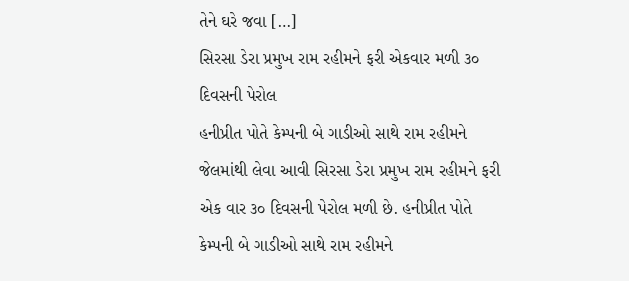તેને ઘરે જવા […]
સિરસા ડેરા પ્રમુખ રામ રહીમને ફરી એકવાર મળી ૩૦ દિવસની પેરોલ
હનીપ્રીત પોતે કેમ્પની બે ગાડીઓ સાથે રામ રહીમને જેલમાંથી લેવા આવી સિરસા ડેરા પ્રમુખ રામ રહીમને ફરી એક વાર ૩૦ દિવસની પેરોલ મળી છે. હનીપ્રીત પોતે કેમ્પની બે ગાડીઓ સાથે રામ રહીમને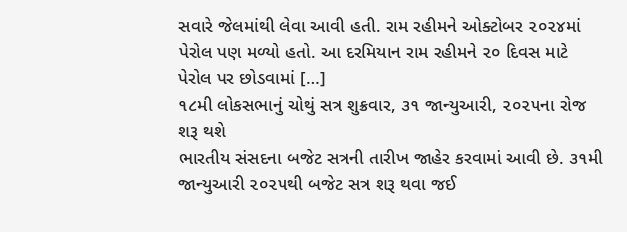સવારે જેલમાંથી લેવા આવી હતી. રામ રહીમને ઓક્ટોબર ૨૦૨૪માં પેરોલ પણ મળ્યો હતો. આ દરમિયાન રામ રહીમને ૨૦ દિવસ માટે પેરોલ પર છોડવામાં […]
૧૮મી લોકસભાનું ચોથું સત્ર શુક્રવાર, ૩૧ જાન્યુઆરી, ૨૦૨૫ના રોજ શરૂ થશે
ભારતીય સંસદના બજેટ સત્રની તારીખ જાહેર કરવામાં આવી છે. ૩૧મી જાન્યુઆરી ૨૦૨૫થી બજેટ સત્ર શરૂ થવા જઈ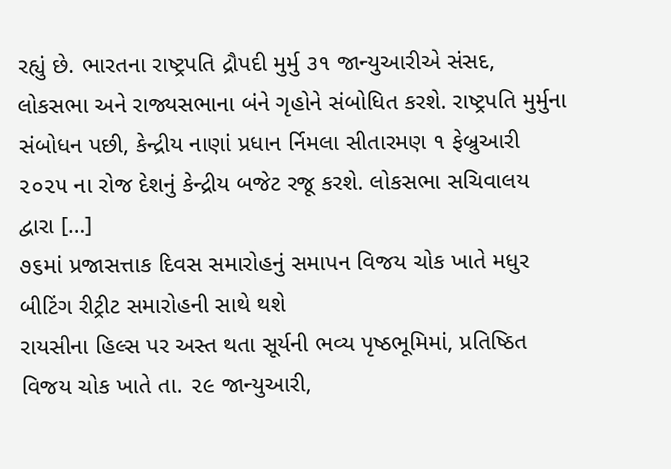રહ્યું છે. ભારતના રાષ્ટ્રપતિ દ્રૌપદી મુર્મુ ૩૧ જાન્યુઆરીએ સંસદ, લોકસભા અને રાજ્યસભાના બંને ગૃહોને સંબોધિત કરશે. રાષ્ટ્રપતિ મુર્મુના સંબોધન પછી, કેન્દ્રીય નાણાં પ્રધાન ર્નિમલા સીતારમણ ૧ ફેબ્રુઆરી ૨૦૨૫ ના રોજ દેશનું કેન્દ્રીય બજેટ રજૂ કરશે. લોકસભા સચિવાલય દ્વારા […]
૭૬માં પ્રજાસત્તાક દિવસ સમારોહનું સમાપન વિજય ચોક ખાતે મધુર બીટિંગ રીટ્રીટ સમારોહની સાથે થશે
રાયસીના હિલ્સ પર અસ્ત થતા સૂર્યની ભવ્ય પૃષ્ઠભૂમિમાં, પ્રતિષ્ઠિત વિજય ચોક ખાતે તા. ૨૯ જાન્યુઆરી,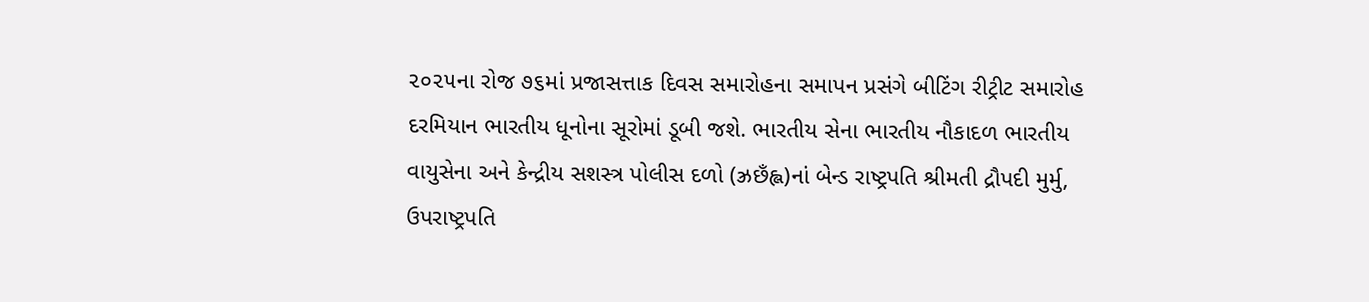૨૦૨૫ના રોજ ૭૬માં પ્રજાસત્તાક દિવસ સમારોહના સમાપન પ્રસંગે બીટિંગ રીટ્રીટ સમારોહ દરમિયાન ભારતીય ધૂનોના સૂરોમાં ડૂબી જશે. ભારતીય સેના ભારતીય નૌકાદળ ભારતીય વાયુસેના અને કેન્દ્રીય સશસ્ત્ર પોલીસ દળો (ઝ્રછઁહ્લ)નાં બેન્ડ રાષ્ટ્રપતિ શ્રીમતી દ્રૌપદી મુર્મુ, ઉપરાષ્ટ્રપતિ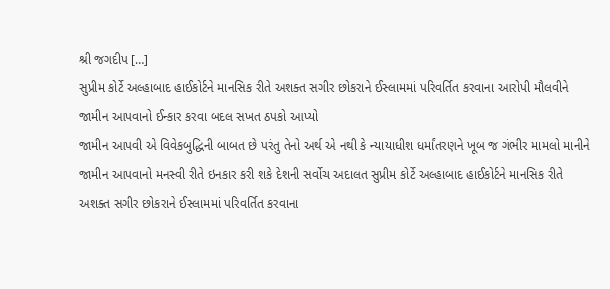શ્રી જગદીપ […]
સુપ્રીમ કોર્ટે અલ્હાબાદ હાઈકોર્ટને માનસિક રીતે અશક્ત સગીર છોકરાને ઈસ્લામમાં પરિવર્તિત કરવાના આરોપી મૌલવીને જામીન આપવાનો ઈન્કાર કરવા બદલ સખત ઠપકો આપ્યો
જામીન આપવી એ વિવેકબુદ્ધિની બાબત છે પરંતુ તેનો અર્થ એ નથી કે ન્યાયાધીશ ધર્માંતરણને ખૂબ જ ગંભીર મામલો માનીને જામીન આપવાનો મનસ્વી રીતે ઇનકાર કરી શકે દેશની સર્વોચ અદાલત સુપ્રીમ કોર્ટે અલ્હાબાદ હાઈકોર્ટને માનસિક રીતે અશક્ત સગીર છોકરાને ઈસ્લામમાં પરિવર્તિત કરવાના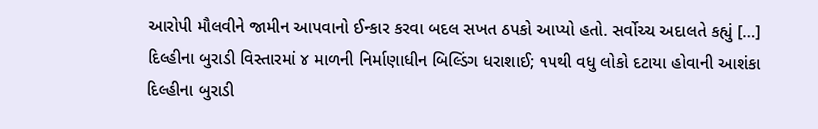આરોપી મૌલવીને જામીન આપવાનો ઈન્કાર કરવા બદલ સખત ઠપકો આપ્યો હતો. સર્વોચ્ચ અદાલતે કહ્યું […]
દિલ્હીના બુરાડી વિસ્તારમાં ૪ માળની નિર્માણાધીન બિલ્ડિંગ ધરાશાઈ; ૧૫થી વધુ લોકો દટાયા હોવાની આશંકા
દિલ્હીના બુરાડી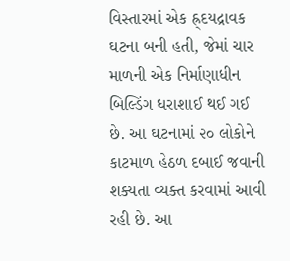વિસ્તારમાં એક હ્ર્દયદ્રાવક ઘટના બની હતી, જેમાં ચાર માળની એક નિર્માણાધીન બિલ્ડિંગ ધરાશાઈ થઈ ગઈ છે. આ ઘટનામાં ૨૦ લોકોને કાટમાળ હેઠળ દબાઈ જવાની શક્યતા વ્યક્ત કરવામાં આવી રહી છે. આ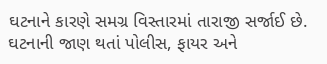ઘટનાને કારણે સમગ્ર વિસ્તારમાં તારાજી સર્જાઈ છે. ઘટનાની જાણ થતાં પોલીસ, ફાયર અને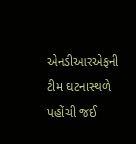એનડીઆરએફની ટીમ ઘટનાસ્થળે પહોંચી જઈ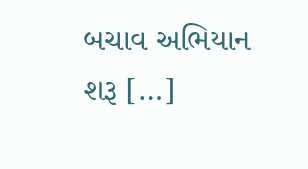બચાવ અભિયાન શરૂ […]